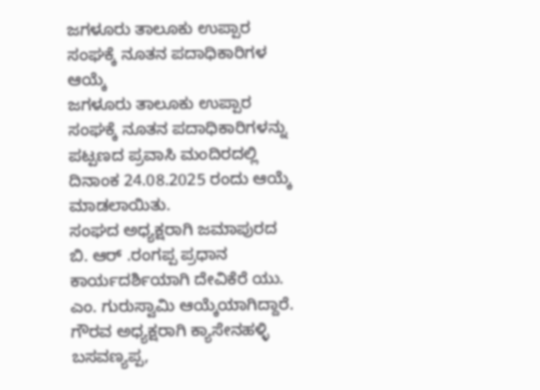ಜಗಳೂರು ತಾಲೂಕು ಉಪ್ಪಾರ ಸಂಘಕ್ಕೆ ನೂತನ ಪದಾಧಿಕಾರಿಗಳ ಆಯ್ಕೆ
ಜಗಳೂರು ತಾಲೂಕು ಉಪ್ಪಾರ ಸಂಘಕ್ಕೆ ನೂತನ ಪದಾಧಿಕಾರಿಗಳನ್ನು
ಪಟ್ಪಣದ ಪ್ರವಾಸಿ ಮಂದಿರದಲ್ಲಿ ದಿನಾಂಕ 24.08.2025 ರಂದು ಆಯ್ಕೆ ಮಾಡಲಾಯಿತು.
ಸಂಘದ ಅಧ್ಯಕ್ಷರಾಗಿ ಜಮಾಪುರದ ಬಿ. ಆರ್ .ರಂಗಪ್ಪ ಪ್ರಧಾನ ಕಾರ್ಯದರ್ಶಿಯಾಗಿ ದೇವಿಕೆರೆ ಯು. ಎಂ. ಗುರುಸ್ವಾಮಿ ಆಯ್ಕೆಯಾಗಿದ್ದಾರೆ. ಗೌರವ ಅಧ್ಯಕ್ಷರಾಗಿ ಕ್ಯಾಸೇನಹಳ್ಳಿ ಬಸವಣ್ಯಪ್ಪ,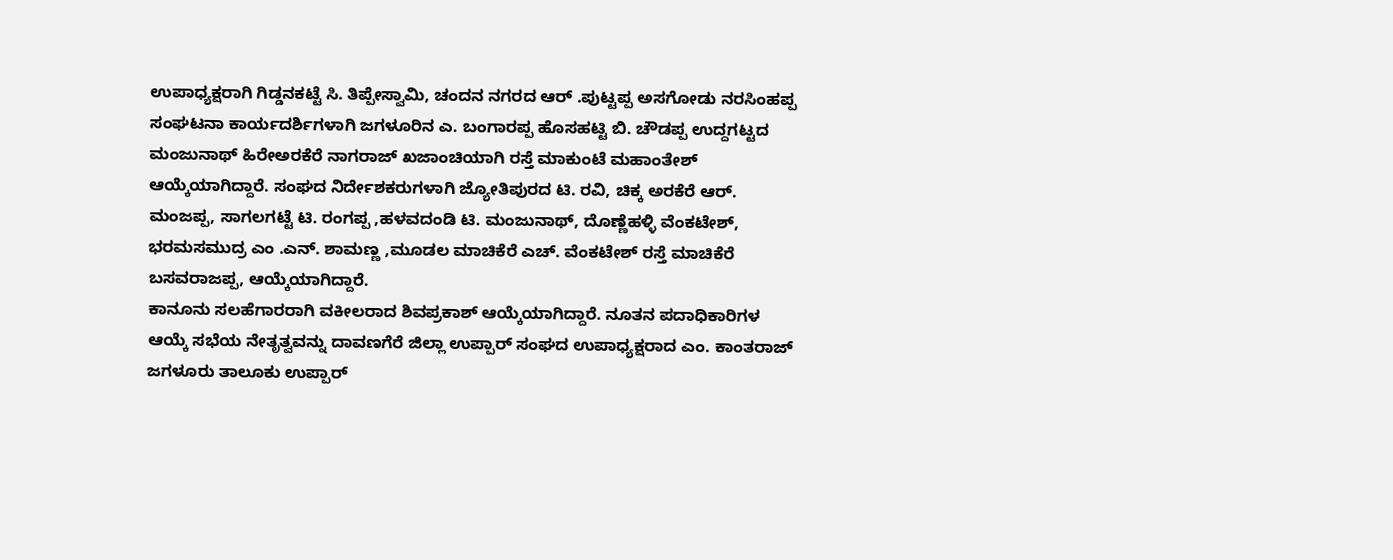ಉಪಾಧ್ಯಕ್ಷರಾಗಿ ಗಿಡ್ಡನಕಟ್ಟೆ ಸಿ. ತಿಪ್ಪೇಸ್ವಾಮಿ, ಚಂದನ ನಗರದ ಆರ್ .ಪುಟ್ಟಪ್ಪ ಅಸಗೋಡು ನರಸಿಂಹಪ್ಪ ಸಂಘಟನಾ ಕಾರ್ಯದರ್ಶಿಗಳಾಗಿ ಜಗಳೂರಿನ ಎ. ಬಂಗಾರಪ್ಪ ಹೊಸಹಟ್ಟಿ ಬಿ. ಚೌಡಪ್ಪ ಉದ್ದಗಟ್ಟದ ಮಂಜುನಾಥ್ ಹಿರೇಅರಕೆರೆ ನಾಗರಾಜ್ ಖಜಾಂಚಿಯಾಗಿ ರಸ್ತೆ ಮಾಕುಂಟೆ ಮಹಾಂತೇಶ್ ಆಯ್ಕೆಯಾಗಿದ್ದಾರೆ. ಸಂಘದ ನಿರ್ದೇಶಕರುಗಳಾಗಿ ಜ್ಯೋತಿಪುರದ ಟಿ. ರವಿ, ಚಿಕ್ಕ ಅರಕೆರೆ ಆರ್. ಮಂಜಪ್ಪ, ಸಾಗಲಗಟ್ಟೆ ಟಿ. ರಂಗಪ್ಪ ,ಹಳವದಂಡಿ ಟಿ. ಮಂಜುನಾಥ್, ದೊಣ್ಣೆಹಳ್ಳಿ ವೆಂಕಟೇಶ್, ಭರಮಸಮುದ್ರ ಎಂ .ಎನ್. ಶಾಮಣ್ಣ ,ಮೂಡಲ ಮಾಚಿಕೆರೆ ಎಚ್. ವೆಂಕಟೇಶ್ ರಸ್ತೆ ಮಾಚಿಕೆರೆ ಬಸವರಾಜಪ್ಪ, ಆಯ್ಕೆಯಾಗಿದ್ದಾರೆ.
ಕಾನೂನು ಸಲಹೆಗಾರರಾಗಿ ವಕೀಲರಾದ ಶಿವಪ್ರಕಾಶ್ ಆಯ್ಕೆಯಾಗಿದ್ದಾರೆ. ನೂತನ ಪದಾಧಿಕಾರಿಗಳ ಆಯ್ಕೆ ಸಭೆಯ ನೇತೃತ್ವವನ್ನು ದಾವಣಗೆರೆ ಜಿಲ್ಲಾ ಉಪ್ಪಾರ್ ಸಂಘದ ಉಪಾಧ್ಯಕ್ಷರಾದ ಎಂ. ಕಾಂತರಾಜ್ ಜಗಳೂರು ತಾಲೂಕು ಉಪ್ಪಾರ್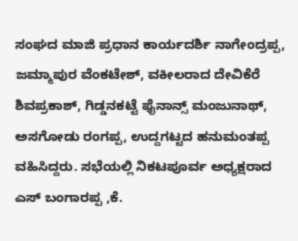ಸಂಘದ ಮಾಜಿ ಪ್ರಧಾನ ಕಾರ್ಯದರ್ಶಿ ನಾಗೇಂದ್ರಪ್ಪ, ಜಮ್ಮಾಪುರ ವೆಂಕಟೇಶ್, ವಕೀಲರಾದ ದೇವಿಕೆರೆ ಶಿವಪ್ರಕಾಶ್, ಗಿಡ್ಡನಕಟ್ಟೆ ಫೈನಾನ್ಸ್ ಮಂಜುನಾಥ್, ಅಸಗೋಡು ರಂಗಪ್ಪ, ಉದ್ದಗಟ್ಟದ ಹನುಮಂತಪ್ಪ ವಹಿಸಿದ್ದರು. ಸಭೆಯಲ್ಲಿ ನಿಕಟಪೂರ್ವ ಅಧ್ಯಕ್ಷರಾದ ಎಸ್ ಬಂಗಾರಪ್ಪ ,ಕೆ.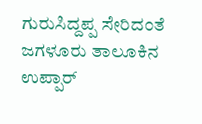ಗುರುಸಿದ್ದಪ್ಪ ಸೇರಿದಂತೆ ಜಗಳೂರು ತಾಲೂಕಿನ ಉಪ್ಪಾರ್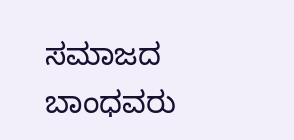ಸಮಾಜದ ಬಾಂಧವರು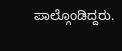ಪಾಲ್ಗೊಂಡಿದ್ದರು.